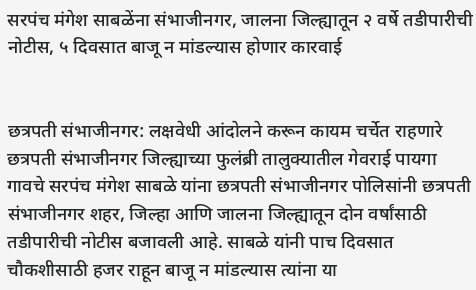सरपंच मंगेश साबळेंना संभाजीनगर, जालना जिल्ह्यातून २ वर्षे तडीपारीची नोटीस, ५ दिवसात बाजू न मांडल्यास होणार कारवाई


छत्रपती संभाजीनगर: लक्षवेधी आंदोलने करून कायम चर्चेत राहणारे छत्रपती संभाजीनगर जिल्ह्याच्या फुलंब्री तालुक्यातील गेवराई पायगा गावचे सरपंच मंगेश साबळे यांना छत्रपती संभाजीनगर पोलिसांनी छत्रपती संभाजीनगर शहर, जिल्हा आणि जालना जिल्ह्यातून दोन वर्षांसाठी तडीपारीची नोटीस बजावली आहे. साबळे यांनी पाच दिवसात चौकशीसाठी हजर राहून बाजू न मांडल्यास त्यांना या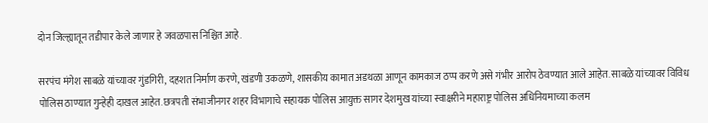दोन जिल्ह्यातून तडीपार केले जाणार हे जवळपास निश्चित आहे.

सरपंच मंगेश साबळे यांच्यावर गुंडगिरी, दहशत निर्माण करणे, खंडणी उकळणे, शासकीय कामात अडथळा आणून कामकाज ठप्प करणे असे गंभीर आरोप ठेवण्यात आले आहेत. साबळे यांच्यावर विविध पोलिस ठाण्यात गुन्हेही दाखल आहेत. छत्रपती संभाजीनगर शहर विभागाचे सहायक पोलिस आयुक्त सागर देशमुख यांच्या स्वाक्षरीने महाराष्ट्र पोलिस अधिनियमाच्या कलम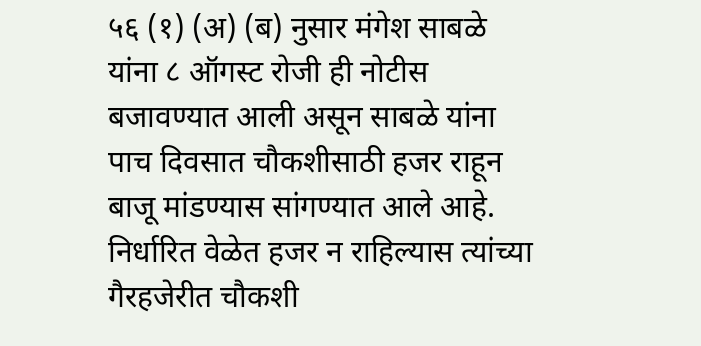५६ (१) (अ) (ब) नुसार मंगेश साबळे यांना ८ ऑगस्ट रोजी ही नोटीस बजावण्यात आली असून साबळे यांना पाच दिवसात चौकशीसाठी हजर राहून बाजू मांडण्यास सांगण्यात आले आहे. निर्धारित वेळेत हजर न राहिल्यास त्यांच्या गैरहजेरीत चौकशी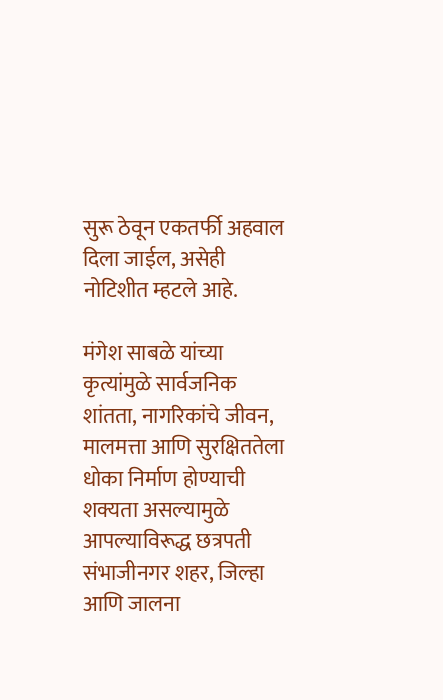सुरू ठेवून एकतर्फी अहवाल दिला जाईल, असेही नोटिशीत म्हटले आहे.

मंगेश साबळे यांच्या कृत्यांमुळे सार्वजनिक शांतता, नागरिकांचे जीवन, मालमत्ता आणि सुरक्षिततेला धोका निर्माण होण्याची शक्यता असल्यामुळे आपल्याविरूद्ध छत्रपती संभाजीनगर शहर, जिल्हा आणि जालना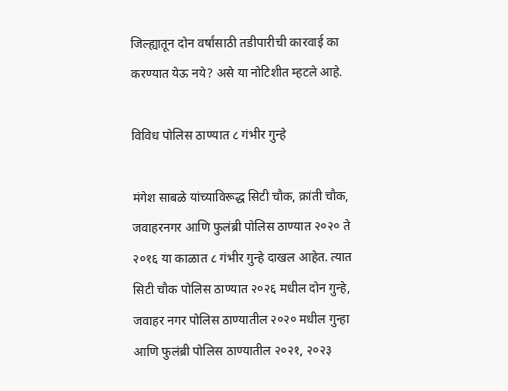जिल्ह्यातून दोन वर्षांसाठी तडीपारीची कारवाई का करण्यात येऊ नये? असे या नोटिशीत म्हटले आहे.

विविध पोलिस ठाण्यात ८ गंभीर गुन्हे

मंगेश साबळे यांच्याविरूद्ध सिटी चौक, क्रांती चौक, जवाहरनगर आणि फुलंब्री पोलिस ठाण्यात २०२० ते २०१६ या काळात ८ गंभीर गुन्हे दाखल आहेत. त्यात सिटी चौक पोलिस ठाण्यात २०२६ मधील दोन गुन्हे, जवाहर नगर पोलिस ठाण्यातील २०२० मधील गुन्हा आणि फुलंब्री पोलिस ठाण्यातील २०२१, २०२३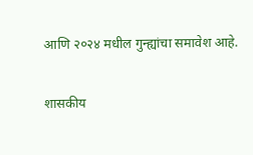आणि २०२४ मधील गुन्ह्यांचा समावेश आहे.

शासकीय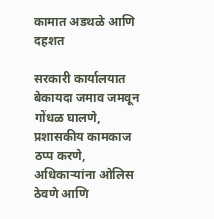कामात अडथळे आणि दहशत

सरकारी कार्यालयात बेकायदा जमाव जमवून गोंधळ घालणे, प्रशासकीय कामकाज ठप्प करणे, अधिकाऱ्यांना ओलिस ठेवणे आणि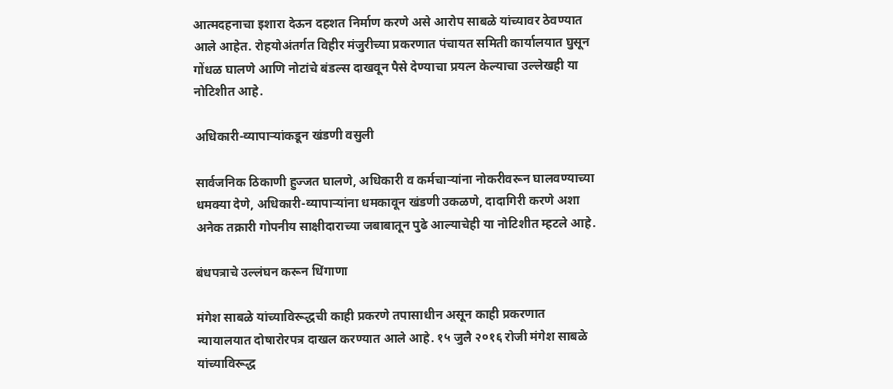आत्मदहनाचा इशारा देऊन दहशत निर्माण करणे असे आरोप साबळे यांच्यावर ठेवण्यात आले आहेत. रोहयोअंतर्गत विहीर मंजुरीच्या प्रकरणात पंचायत समिती कार्यालयात घुसून गोंधळ घालणे आणि नोटांचे बंडल्स दाखवून पैसे देण्याचा प्रयत्न केल्याचा उल्लेखही या नोटिशीत आहे.

अधिकारी-व्यापाऱ्यांकडून खंडणी वसुली

सार्वजनिक ठिकाणी हुज्जत घालणे, अधिकारी व कर्मचाऱ्यांना नोकरीवरून घालवण्याच्या धमक्या देणे, अधिकारी-व्यापाऱ्यांना धमकावून खंडणी उकळणे, दादागिरी करणे अशा अनेक तक्रारी गोपनीय साक्षीदाराच्या जबाबातून पुढे आल्याचेही या नोटिशीत म्हटले आहे.

बंधपत्राचे उल्लंघन करून धिंगाणा

मंगेश साबळे यांच्याविरूद्धची काही प्रकरणे तपासाधीन असून काही प्रकरणात न्यायालयात दोषारोरपत्र दाखल करण्यात आले आहे. १५ जुलै २०१६ रोजी मंगेश साबळे यांच्याविरूद्ध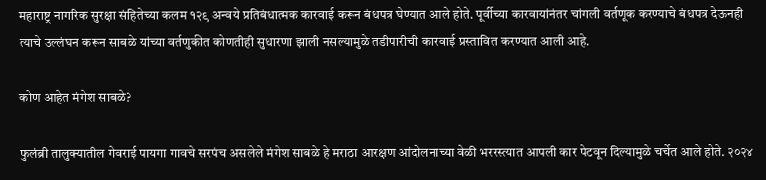महाराष्ट्र नागरिक सुरक्षा संहितेच्या कलम १२९ अन्वये प्रतिबंधात्मक कारवाई करून बंधपत्र घेण्यात आले होते. पूर्वीच्या कारवायांनंतर चांगली वर्तणूक करण्याचे बंधपत्र देऊनही त्याचे उल्लंघन करून साबळे यांच्या वर्तणुकीत कोणतीही सुधारणा झाली नसल्यामुळे तडीपारीची कारवाई प्रस्तावित करण्यात आली आहे.

कोण आहेत मंगेश साबळे?

फुलंब्री तालुक्यातील गेवराई पायगा गावचे सरपंच असलेले मंगेश साबळे हे मराठा आरक्षण आंदोलनाच्या वेळी भररस्त्यात आपली कार पेटवून दिल्यामुळे चर्चेत आले होते. २०२४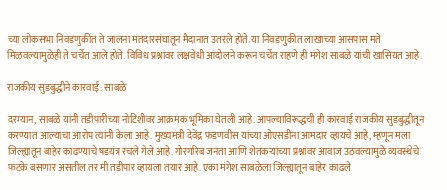च्या लोकसभा निवडणुकीत ते जालना मतदारसंघातून मैदानात उतरले होते. या निवडणुकीत लाखाच्या आसपास मते मिळवल्यामुळेही ते चर्चेत आले होते. विविध प्रश्नांवर लक्षवेधी आंदोलने करून चर्चेत राहणे ही मंगेश साबळे यांची खासियत आहे.

राजकीय सुडबुद्धीने कारवाई: साबळे

दरम्यान, साबळे यांनी तडीपारीच्या नोटिशीवर आक्रमक भूमिका घेतली आहे. आपल्याविरूद्धची ही कारवाई राजकीय सुडबुद्धीतून करण्यात आल्याचा आरोप त्यांनी केला आहे. मुख्यमंत्री देवेंद्र फडणवीस यांच्या ओएसडींना आमदार व्हायचे आहे, म्हणून मला जिल्ह्यातून बाहेर काढण्याचे षडयंत्र रचले गेले आहे. गोरगरिब जनता आणि शेतकऱ्यांच्या प्रश्नांवर आवाज उठवल्यामुळे व्यवस्थेचे फटके बसणार असतील तर मी तडीपार व्हायला तयार आहे. एका मंगेश साबळेला जिल्ह्यातून बाहेर काढले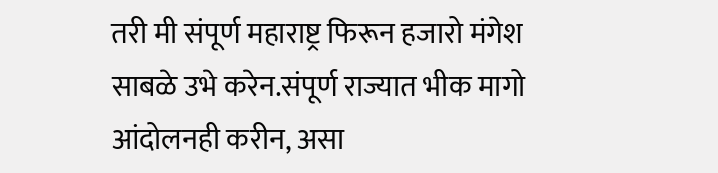तरी मी संपूर्ण महाराष्ट्र फिरून हजारो मंगेश साबळे उभे करेन.संपूर्ण राज्यात भीक मागो आंदोलनही करीन, असा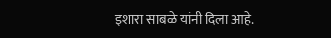इशारा साबळे यांनी दिला आहे.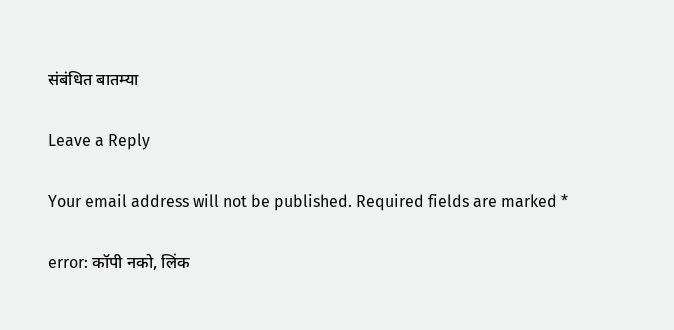संबंधित बातम्या

Leave a Reply

Your email address will not be published. Required fields are marked *

error: कॉपी नको, लिंक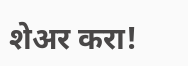शेअर करा!